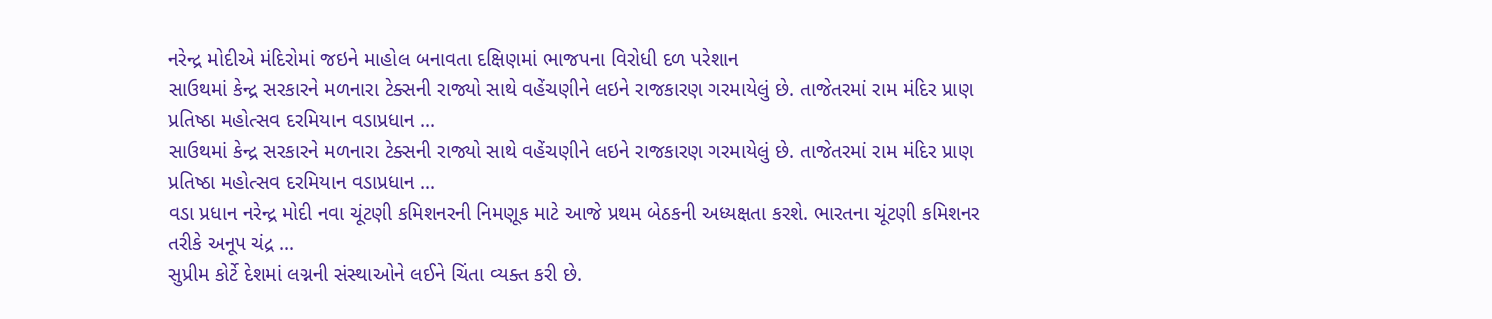નરેન્દ્ર મોદીએ મંદિરોમાં જઇને માહોલ બનાવતા દક્ષિણમાં ભાજપના વિરોધી દળ પરેશાન
સાઉથમાં કેન્દ્ર સરકારને મળનારા ટેક્સની રાજ્યો સાથે વહેંચણીને લઇને રાજકારણ ગરમાયેલું છે. તાજેતરમાં રામ મંદિર પ્રાણ પ્રતિષ્ઠા મહોત્સવ દરમિયાન વડાપ્રધાન ...
સાઉથમાં કેન્દ્ર સરકારને મળનારા ટેક્સની રાજ્યો સાથે વહેંચણીને લઇને રાજકારણ ગરમાયેલું છે. તાજેતરમાં રામ મંદિર પ્રાણ પ્રતિષ્ઠા મહોત્સવ દરમિયાન વડાપ્રધાન ...
વડા પ્રધાન નરેન્દ્ર મોદી નવા ચૂંટણી કમિશનરની નિમણૂક માટે આજે પ્રથમ બેઠકની અધ્યક્ષતા કરશે. ભારતના ચૂંટણી કમિશનર તરીકે અનૂપ ચંદ્ર ...
સુપ્રીમ કોર્ટે દેશમાં લગ્નની સંસ્થાઓને લઈને ચિંતા વ્યક્ત કરી છે.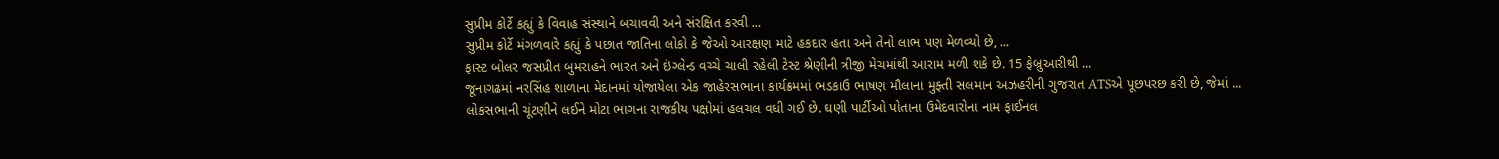સુપ્રીમ કોર્ટે કહ્યું કે વિવાહ સંસ્થાને બચાવવી અને સંરક્ષિત કરવી ...
સુપ્રીમ કોર્ટે મંગળવારે કહ્યું કે પછાત જાતિના લોકો કે જેઓ આરક્ષણ માટે હકદાર હતા અને તેનો લાભ પણ મેળવ્યો છે, ...
ફાસ્ટ બોલર જસપ્રીત બુમરાહને ભારત અને ઇંગ્લેન્ડ વચ્ચે ચાલી રહેલી ટેસ્ટ શ્રેણીની ત્રીજી મેચમાંથી આરામ મળી શકે છે. 15 ફેબ્રુઆરીથી ...
જૂનાગઢમાં નરસિંહ શાળાના મેદાનમાં યોજાયેલા એક જાહેરસભાના કાર્યક્રમમાં ભડકાઉ ભાષણ મૌલાના મુફ્તી સલમાન અઝહરીની ગુજરાત ATSએ પૂછપરછ કરી છે, જેમાં ...
લોકસભાની ચૂંટણીને લઈને મોટા ભાગના રાજકીય પક્ષોમાં હલચલ વધી ગઈ છે. ઘણી પાર્ટીઓ પોતાના ઉમેદવારોના નામ ફાઈનલ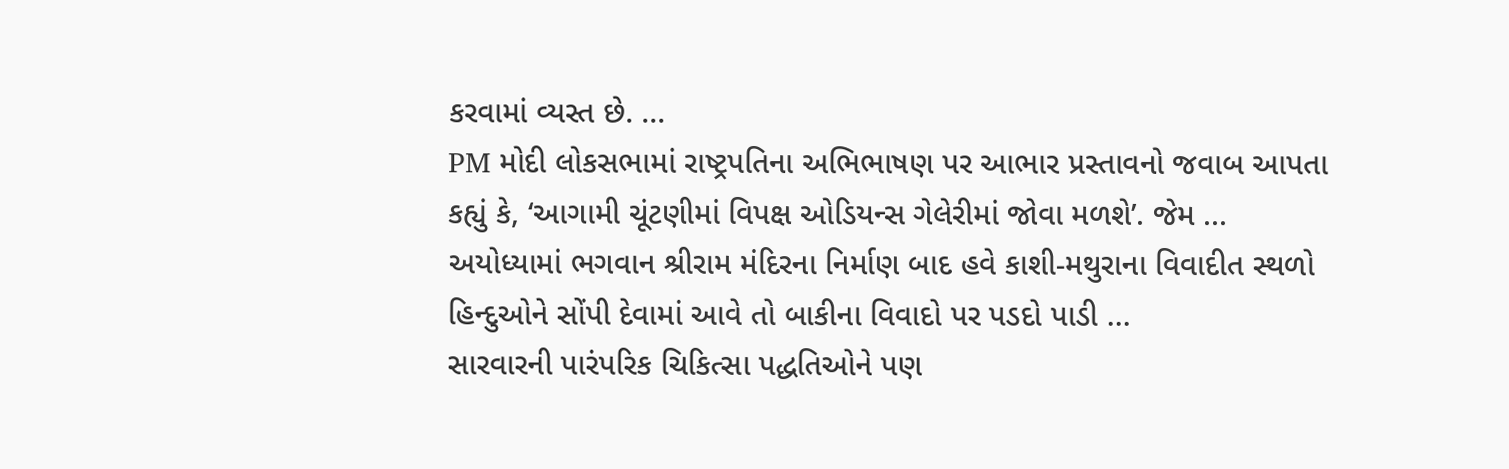કરવામાં વ્યસ્ત છે. ...
PM મોદી લોકસભામાં રાષ્ટ્રપતિના અભિભાષણ પર આભાર પ્રસ્તાવનો જવાબ આપતા કહ્યું કે, ‘આગામી ચૂંટણીમાં વિપક્ષ ઓડિયન્સ ગેલેરીમાં જોવા મળશે’. જેમ ...
અયોધ્યામાં ભગવાન શ્રીરામ મંદિરના નિર્માણ બાદ હવે કાશી-મથુરાના વિવાદીત સ્થળો હિન્દુઓને સોંપી દેવામાં આવે તો બાકીના વિવાદો પર પડદો પાડી ...
સારવારની પારંપરિક ચિકિત્સા પદ્ધતિઓને પણ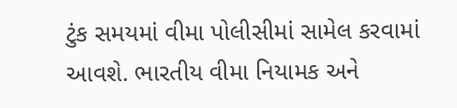ટુંક સમયમાં વીમા પોલીસીમાં સામેલ કરવામાં આવશે. ભારતીય વીમા નિયામક અને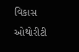વિકાસ ઓથોરીટી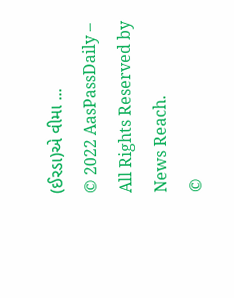(ઈરડા)એ વીમા ...
© 2022 AasPassDaily – All Rights Reserved by News Reach.
©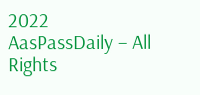2022 AasPassDaily – All Rights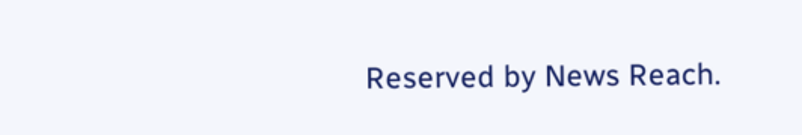Reserved by News Reach.